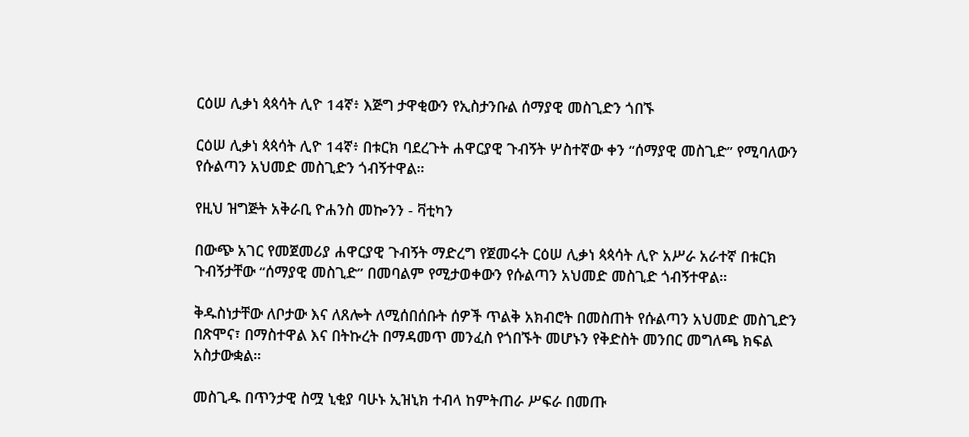ርዕሠ ሊቃነ ጳጳሳት ሊዮ 14ኛ፥ እጅግ ታዋቂውን የኢስታንቡል ሰማያዊ መስጊድን ጎበኙ

ርዕሠ ሊቃነ ጳጳሳት ሊዮ 14ኛ፥ በቱርክ ባደረጉት ሐዋርያዊ ጉብኝት ሦስተኛው ቀን “ሰማያዊ መስጊድ” የሚባለውን የሱልጣን አህመድ መስጊድን ጎብኝተዋል።

የዚህ ዝግጅት አቅራቢ ዮሐንስ መኰንን - ቫቲካን

በውጭ አገር የመጀመሪያ ሐዋርያዊ ጉብኝት ማድረግ የጀመሩት ርዕሠ ሊቃነ ጳጳሳት ሊዮ አሥራ አራተኛ በቱርክ ጉብኝታቸው “ሰማያዊ መስጊድ” በመባልም የሚታወቀውን የሱልጣን አህመድ መስጊድ ጎብኝተዋል።

ቅዱስነታቸው ለቦታው እና ለጸሎት ለሚሰበሰቡት ሰዎች ጥልቅ አክብሮት በመስጠት የሱልጣን አህመድ መስጊድን በጽሞና፣ በማስተዋል እና በትኩረት በማዳመጥ መንፈስ የጎበኙት መሆኑን የቅድስት መንበር መግለጫ ክፍል አስታውቋል።

መስጊዱ በጥንታዊ ስሟ ኒቂያ ባሁኑ ኢዝኒክ ተብላ ከምትጠራ ሥፍራ በመጡ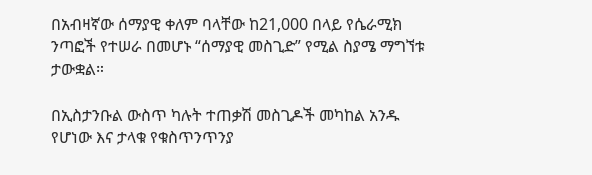በአብዛኛው ሰማያዊ ቀለም ባላቸው ከ21,000 በላይ የሴራሚክ ንጣፎች የተሠራ በመሆኑ “ሰማያዊ መስጊድ” የሚል ስያሜ ማግኘቱ ታውቋል።

በኢስታንቡል ውስጥ ካሉት ተጠቃሽ መስጊዶች መካከል አንዱ የሆነው እና ታላቁ የቁስጥንጥንያ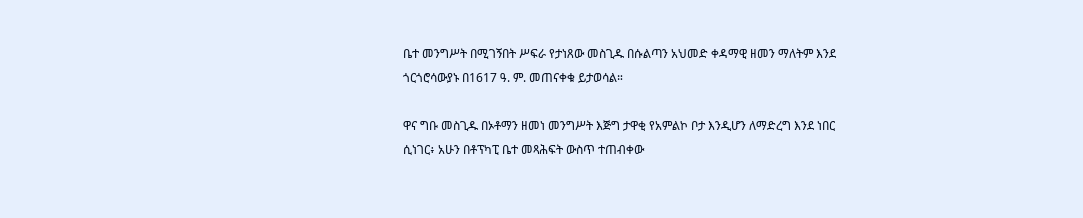ቤተ መንግሥት በሚገኝበት ሥፍራ የታነጸው መስጊዱ በሱልጣን አህመድ ቀዳማዊ ዘመን ማለትም እንደ ጎርጎሮሳውያኑ በ1617 ዓ. ም. መጠናቀቁ ይታወሳል።

ዋና ግቡ መስጊዱ በኦቶማን ዘመነ መንግሥት እጅግ ታዋቂ የአምልኮ ቦታ እንዲሆን ለማድረግ እንደ ነበር ሲነገር፥ አሁን በቶፕካፒ ቤተ መጻሕፍት ውስጥ ተጠብቀው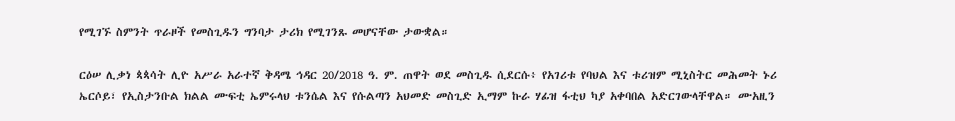የሚገኙ ስምንት ጥራዞች የመስጊዱን ግንባታ ታሪክ የሚገንጹ መሆናቸው ታውቋል።

ርዕሠ ሊቃነ ጳጳሳት ሊዮ አሥራ አራተኛ ቅዳሜ ኅዳር 20/2018 ዓ. ም. ጠዋት ወደ መስጊዱ ሲደርሱ፥ የአገሪቱ የባህል እና ቱሪዝም ሚኒስትር መሕመት ኑሪ ኤርሶይ፣ የኢስታንቡል ክልል ሙፍቲ ኤምሩላህ ቱንሴል እና የሱልጣን አህመድ መስጊድ ኢማም ኩራ ሃፊዝ ፋቲህ ካያ አቀባበል አድርገውላቸዋል። ሙአዚን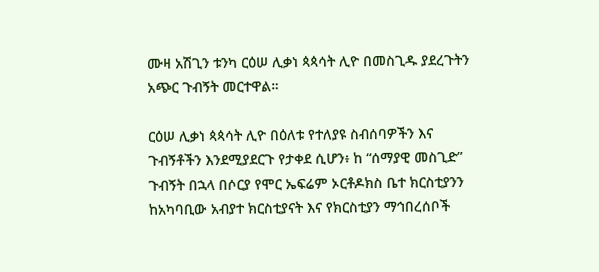ሙዛ አሽጊን ቱንካ ርዕሠ ሊቃነ ጳጳሳት ሊዮ በመስጊዱ ያደረጉትን አጭር ጉብኝት መርተዋል።

ርዕሠ ሊቃነ ጳጳሳት ሊዮ በዕለቱ የተለያዩ ስብሰባዎችን እና ጉብኝቶችን እንደሚያደርጉ የታቀደ ሲሆን፥ ከ “ሰማያዊ መስጊድ” ጉብኝት በኋላ በሶርያ የሞር ኤፍሬም ኦርቶዶክስ ቤተ ክርስቲያንን ከአካባቢው አብያተ ክርስቲያናት እና የክርስቲያን ማኅበረሰቦች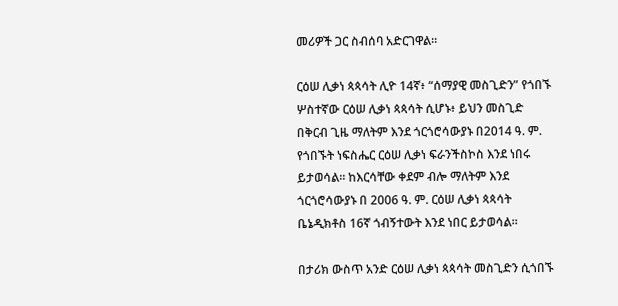መሪዎች ጋር ስብሰባ አድርገዋል።

ርዕሠ ሊቃነ ጳጳሳት ሊዮ 14ኛ፥ “ሰማያዊ መስጊድን” የጎበኙ ሦስተኛው ርዕሠ ሊቃነ ጳጳሳት ሲሆኑ፥ ይህን መስጊድ በቅርብ ጊዜ ማለትም እንደ ጎርጎሮሳውያኑ በ2014 ዓ. ም. የጎበኙት ነፍስሔር ርዕሠ ሊቃነ ፍራንችስኮስ እንደ ነበሩ ይታወሳል። ከእርሳቸው ቀደም ብሎ ማለትም እንደ ጎርጎሮሳውያኑ በ 2006 ዓ. ም. ርዕሠ ሊቃነ ጳጳሳት ቤኔዲክቶስ 16ኛ ጎብኝተውት እንደ ነበር ይታወሳል።

በታሪክ ውስጥ አንድ ርዕሠ ሊቃነ ጳጳሳት መስጊድን ሲጎበኙ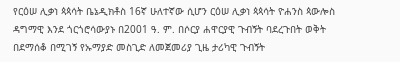የርዕሠ ሊቃነ ጳጳሳት ቤኔዲክቶስ 16ኛ ሁለተኛው ሲሆን ርዕሠ ሊቃነ ጳጳሳት ዮሐንስ ጳውሎስ ዳግማዊ እንደ ጎርጎሮሳውያኑ በ2001 ዓ. ም. በሶርያ ሐዋርያዊ ጉብኝት ባደረጉበት ወቅት በደማሰቆ በሚገኝ የኡማያድ መስጊድ ለመጀመሪያ ጊዜ ታሪካዊ ጉብኝት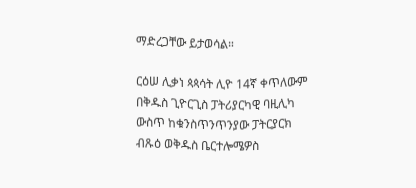ማድረጋቸው ይታወሳል።

ርዕሠ ሊቃነ ጳጳሳት ሊዮ 14ኛ ቀጥለውም በቅዱስ ጊዮርጊስ ፓትሪያርካዊ ባዚሊካ ውስጥ ከቁንስጥንጥንያው ፓትርያርክ ብጹዕ ወቅዱስ ቤርተሎሜዎስ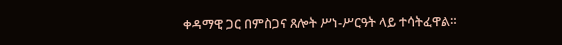ቀዳማዊ ጋር በምስጋና ጸሎት ሥነ-ሥርዓት ላይ ተሳትፈዋል።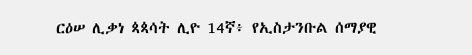ርዕሠ ሊቃነ ጳጳሳት ሊዮ 14ኛ፥ የኢስታንቡል ሰማያዊ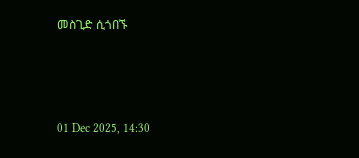መስጊድ ሲጎበኙ



01 Dec 2025, 14:30